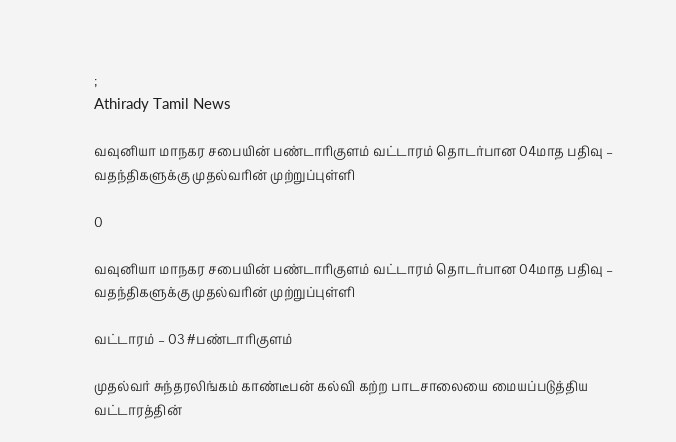;
Athirady Tamil News

வவுனியா மாநகர சபையின் பண்டாரிகுளம் வட்டாரம் தொடர்பான 04மாத பதிவு – வதந்திகளுக்கு முதல்வரின் முற்றுப்புள்ளி

0

வவுனியா மாநகர சபையின் பண்டாரிகுளம் வட்டாரம் தொடர்பான 04மாத பதிவு – வதந்திகளுக்கு முதல்வரின் முற்றுப்புள்ளி

வட்டாரம் – 03 #பண்டாரிகுளம்

முதல்வர் சுந்தரலிங்கம் காண்டீபன் கல்வி கற்ற பாடசாலையை மையப்படுத்திய வட்டாரத்தின்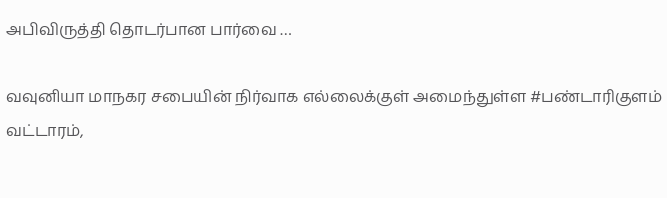அபிவிருத்தி தொடர்பான பார்வை …

வவுனியா மாநகர சபையின் நிர்வாக எல்லைக்குள் அமைந்துள்ள #பண்டாரிகுளம் வட்டாரம்,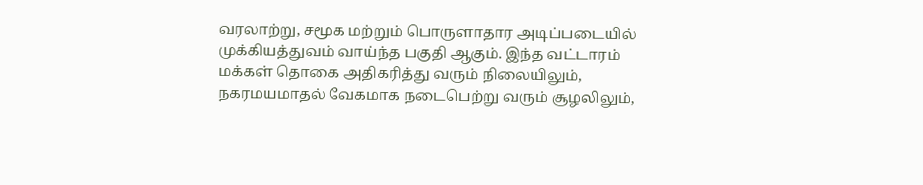வரலாற்று, சமூக மற்றும் பொருளாதார அடிப்படையில் முக்கியத்துவம் வாய்ந்த பகுதி ஆகும். இந்த வட்டாரம் மக்கள் தொகை அதிகரித்து வரும் நிலையிலும், நகரமயமாதல் வேகமாக நடைபெற்று வரும் சூழலிலும்,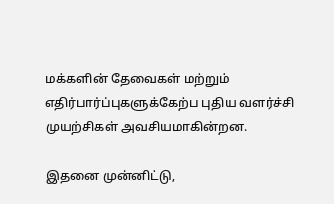மக்களின் தேவைகள் மற்றும் எதிர்பார்ப்புகளுக்கேற்ப புதிய வளர்ச்சி முயற்சிகள் அவசியமாகின்றன.

இதனை முன்னிட்டு,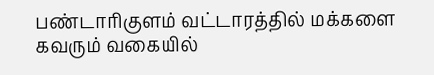பண்டாரிகுளம் வட்டாரத்தில் மக்களை கவரும் வகையில்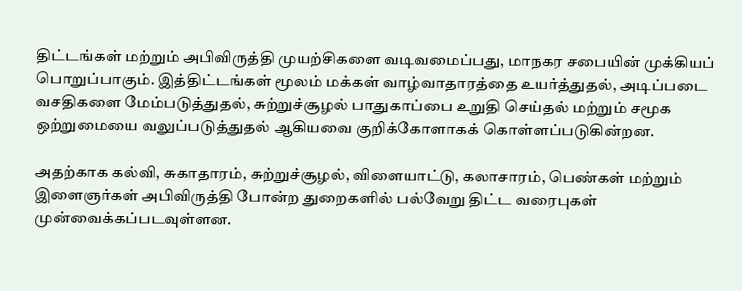திட்டங்கள் மற்றும் அபிவிருத்தி முயற்சிகளை வடிவமைப்பது, மாநகர சபையின் முக்கியப் பொறுப்பாகும். இத்திட்டங்கள் மூலம் மக்கள் வாழ்வாதாரத்தை உயர்த்துதல், அடிப்படை வசதிகளை மேம்படுத்துதல், சுற்றுச்சூழல் பாதுகாப்பை உறுதி செய்தல் மற்றும் சமூக ஒற்றுமையை வலுப்படுத்துதல் ஆகியவை குறிக்கோளாகக் கொள்ளப்படுகின்றன.

அதற்காக கல்வி, சுகாதாரம், சுற்றுச்சூழல், விளையாட்டு, கலாசாரம், பெண்கள் மற்றும் இளைஞர்கள் அபிவிருத்தி போன்ற துறைகளில் பல்வேறு திட்ட வரைபுகள் முன்வைக்கப்படவுள்ளன.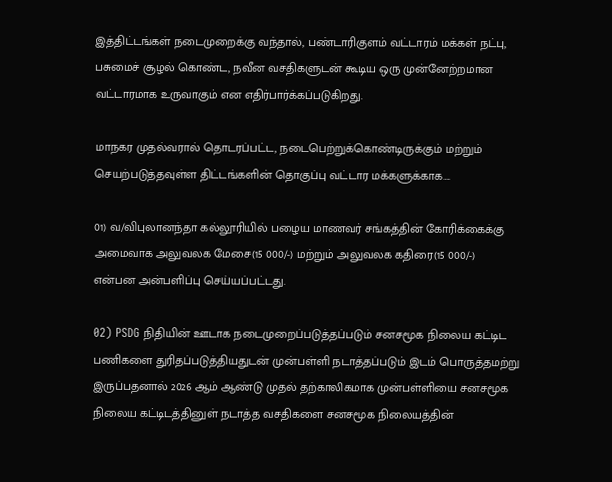இத்திட்டங்கள் நடைமுறைக்கு வந்தால், பண்டாரிகுளம் வட்டாரம் மக்கள் நட்பு, பசுமைச் சூழல் கொண்ட, நவீன வசதிகளுடன் கூடிய ஒரு முன்னேற்றமான வட்டாரமாக உருவாகும் என எதிர்பார்க்கப்படுகிறது.

மாநகர முதல்வரால் தொடரப்பட்ட, நடைபெற்றுக்கொண்டிருக்கும் மற்றும் செயற்படுத்தவுள்ள திட்டங்களின் தொகுப்பு வட்டார மக்களுக்காக….

01) வ/விபுலானந்தா கல்லூரியில் பழைய மாணவர் சங்கத்தின் கோரிக்கைக்கு அமைவாக அலுவலக மேசை(15 000/-) மற்றும் அலுவலக கதிரை(15 000/-)
என்பன அன்பளிப்பு செய்யப்பட்டது.

02) PSDG நிதியின் ஊடாக நடைமுறைப்படுத்தப்படும் சனசமூக நிலைய கட்டிட பணிகளை துரிதப்படுத்தியதுடன் முன்பள்ளி நடாத்தப்படும் இடம் பொருத்தமற்று இருப்பதனால் 2026 ஆம் ஆண்டு முதல் தற்காலிகமாக முன்பள்ளியை சனசமூக நிலைய கட்டிடத்தினுள் நடாத்த வசதிகளை சனசமூக நிலையத்தின்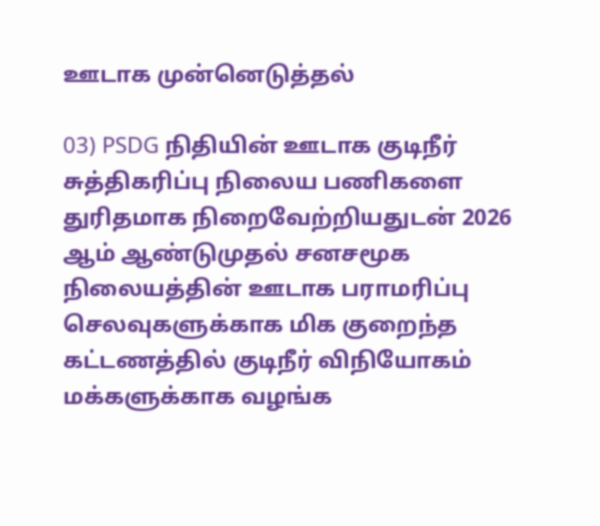ஊடாக முன்னெடுத்தல்

03) PSDG நிதியின் ஊடாக குடிநீர் சுத்திகரிப்பு நிலைய பணிகளை துரிதமாக நிறைவேற்றியதுடன் 2026 ஆம் ஆண்டுமுதல் சனசமூக நிலையத்தின் ஊடாக பராமரிப்பு செலவுகளுக்காக மிக குறைந்த கட்டணத்தில் குடிநீர் விநியோகம் மக்களுக்காக வழங்க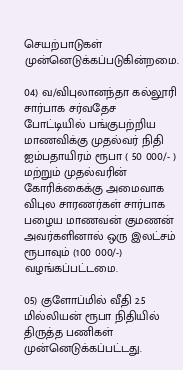செயற்பாடுகள் முன்னெடுக்கப்படுகின்றமை.

04) வ/விபுலானந்தா கல்லூரி சார்பாக சர்வதேச போட்டியில் பங்குபற்றிய மாணவிக்கு முதல்வர் நிதி ஐம்பதாயிரம் ரூபா ( 50 000/- ) மற்றும் முதல்வரின் கோரிக்கைக்கு அமைவாக விபுல சாரணர்கள் சார்பாக பழைய மாணவன் குமணன் அவர்களினால் ஒரு இலட்சம் ரூபாவும் (100 000/-) வழங்கப்பட்டமை.

05) குளோப்மில் வீதி 2.5 மில்லியன் ரூபா நிதியில் திருத்த பணிகள் முன்னெடுக்கப்பட்டது.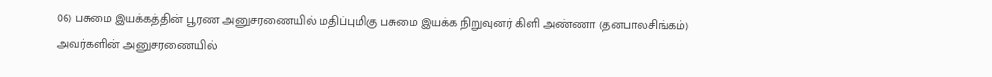06) பசுமை இயக்கத்தின் பூரண அனுசரணையில் மதிப்புமிகு பசுமை இயக்க நிறுவுனர் கிளி அண்ணா (தனபாலசிங்கம்) அவர்களின் அனுசரணையில்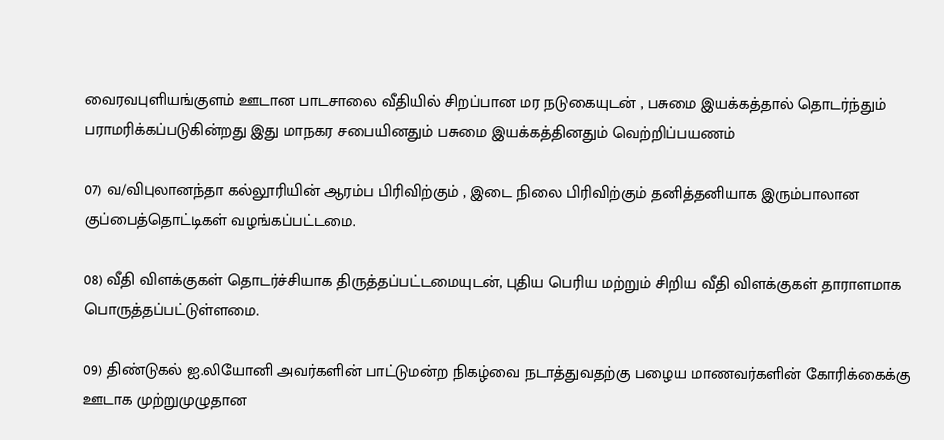வைரவபுளியங்குளம் ஊடான பாடசாலை வீதியில் சிறப்பான மர நடுகையுடன் , பசுமை இயக்கத்தால் தொடர்ந்தும் பராமரிக்கப்படுகின்றது இது மாநகர சபையினதும் பசுமை இயக்கத்தினதும் வெற்றிப்பயணம்

07) வ/விபுலானந்தா கல்லூரியின் ஆரம்ப பிரிவிற்கும் , இடை நிலை பிரிவிற்கும் தனித்தனியாக இரும்பாலான குப்பைத்தொட்டிகள் வழங்கப்பட்டமை.

08) வீதி விளக்குகள் தொடர்ச்சியாக திருத்தப்பட்டமையுடன், புதிய பெரிய மற்றும் சிறிய வீதி விளக்குகள் தாராளமாக பொருத்தப்பட்டுள்ளமை.

09) திண்டுகல் ஐ.லியோனி அவர்களின் பாட்டுமன்ற நிகழ்வை நடாத்துவதற்கு பழைய மாணவர்களின் கோரிக்கைக்கு ஊடாக முற்றுமுழுதான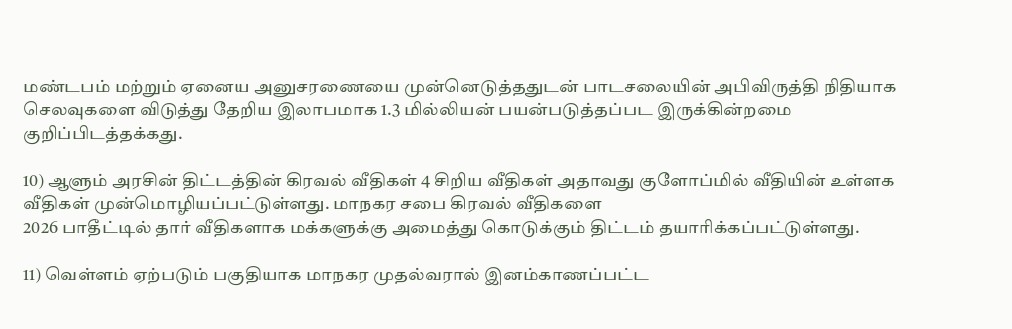மண்டபம் மற்றும் ஏனைய அனுசரணையை முன்னெடுத்ததுடன் பாடசலையின் அபிவிருத்தி நிதியாக செலவுகளை விடுத்து தேறிய இலாபமாக 1.3 மில்லியன் பயன்படுத்தப்பட இருக்கின்றமை குறிப்பிடத்தக்கது.

10) ஆளும் அரசின் திட்டத்தின் கிரவல் வீதிகள் 4 சிறிய வீதிகள் அதாவது குளோப்மில் வீதியின் உள்ளக வீதிகள் முன்மொழியப்பட்டுள்ளது. மாநகர சபை கிரவல் வீதிகளை
2026 பாதீட்டில் தார் வீதிகளாக மக்களுக்கு அமைத்து கொடுக்கும் திட்டம் தயாரிக்கப்பட்டுள்ளது.

11) வெள்ளம் ஏற்படும் பகுதியாக மாநகர முதல்வரால் இனம்காணப்பட்ட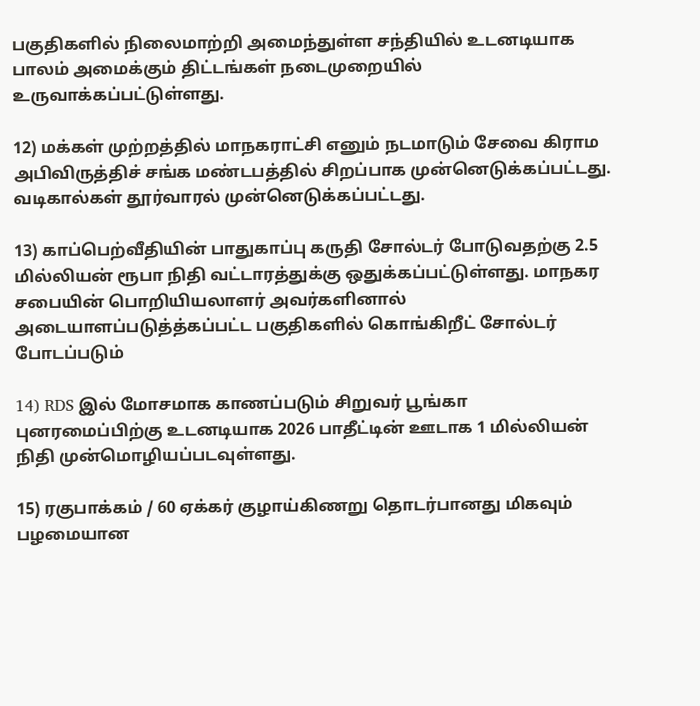பகுதிகளில் நிலைமாற்றி அமைந்துள்ள சந்தியில் உடனடியாக பாலம் அமைக்கும் திட்டங்கள் நடைமுறையில் உருவாக்கப்பட்டுள்ளது.

12) மக்கள் முற்றத்தில் மாநகராட்சி எனும் நடமாடும் சேவை கிராம அபிவிருத்திச் சங்க மண்டபத்தில் சிறப்பாக முன்னெடுக்கப்பட்டது. வடிகால்கள் தூர்வாரல் முன்னெடுக்கப்பட்டது.

13) காப்பெற்வீதியின் பாதுகாப்பு கருதி சோல்டர் போடுவதற்கு 2.5 மில்லியன் ரூபா நிதி வட்டாரத்துக்கு ஒதுக்கப்பட்டுள்ளது. மாநகர சபையின் பொறியியலாளர் அவர்களினால் அடையாளப்படுத்த்கப்பட்ட பகுதிகளில் கொங்கிறீட் சோல்டர் போடப்படும்

14) RDS இல் மோசமாக காணப்படும் சிறுவர் பூங்கா புனரமைப்பிற்கு உடனடியாக 2026 பாதீட்டின் ஊடாக 1 மில்லியன் நிதி முன்மொழியப்படவுள்ளது.

15) ரகுபாக்கம் / 60 ஏக்கர் குழாய்கிணறு தொடர்பானது மிகவும் பழமையான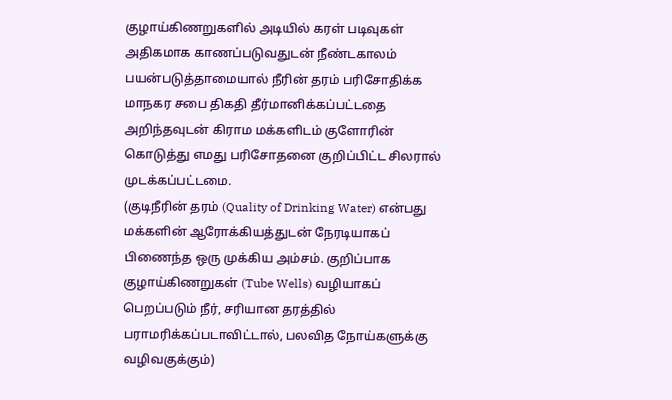குழாய்கிணறுகளில் அடியில் கரள் படிவுகள் அதிகமாக காணப்படுவதுடன் நீண்டகாலம் பயன்படுத்தாமையால் நீரின் தரம் பரிசோதிக்க மாநகர சபை திகதி தீர்மானிக்கப்பட்டதை அறிந்தவுடன் கிராம மக்களிடம் குளோரின் கொடுத்து எமது பரிசோதனை குறிப்பிட்ட சிலரால் முடக்கப்பட்டமை.
(குடிநீரின் தரம் (Quality of Drinking Water) என்பது மக்களின் ஆரோக்கியத்துடன் நேரடியாகப் பிணைந்த ஒரு முக்கிய அம்சம். குறிப்பாக குழாய்கிணறுகள் (Tube Wells) வழியாகப் பெறப்படும் நீர், சரியான தரத்தில் பராமரிக்கப்படாவிட்டால், பலவித நோய்களுக்கு வழிவகுக்கும்)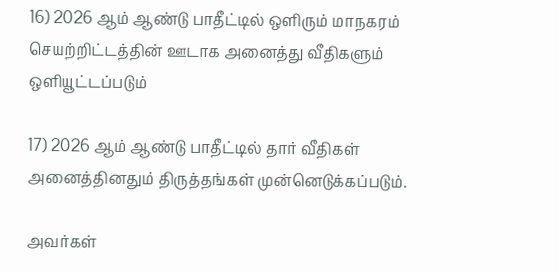16) 2026 ஆம் ஆண்டு பாதீட்டில் ஒளிரும் மாநகரம் செயற்றிட்டத்தின் ஊடாக அனைத்து வீதிகளும் ஒளியூட்டப்படும்

17) 2026 ஆம் ஆண்டு பாதீட்டில் தார் வீதிகள் அனைத்தினதும் திருத்தங்கள் முன்னெடுக்கப்படும்.

அவர்கள்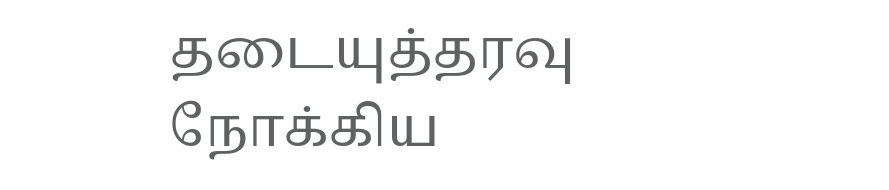தடையுத்தரவு நோக்கிய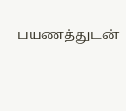பயணத்துடன்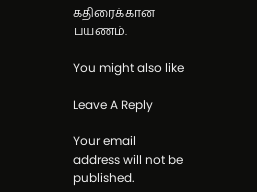கதிரைக்கான பயணம்.

You might also like

Leave A Reply

Your email address will not be published.